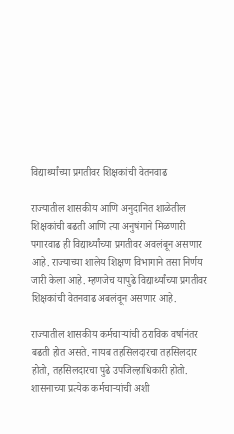विद्यार्थ्यांच्या प्रगतीवर शिक्षकांची वेतनवाढ

राज्यातील शासकीय आणि अनुदानित शाळेतील शिक्षकांची बढती आणि त्या अनुषंगाने मिळणारी पगारवाढ ही विद्यार्थ्यांच्या प्रगतीवर अवलंबून असणार आहे. राज्याच्या शालेय शिक्षण विभागाने तसा निर्णय जारी केला आहे. म्हणजेच यापुढे विद्यार्थ्यांच्या प्रगतीवर शिक्षकांची वेतनवाढ अबलंवून असणार आहे.

राज्यातील शासकीय कर्मचाऱ्यांची ठराविक वर्षानंतर बढती होत असते. नायब तहसिलदारचा तहसिलदार होतो, तहसिलदारचा पुढे उपजिल्हाधिकारी होतो. शासनाच्या प्रत्येक कर्मचाऱ्यांची अशी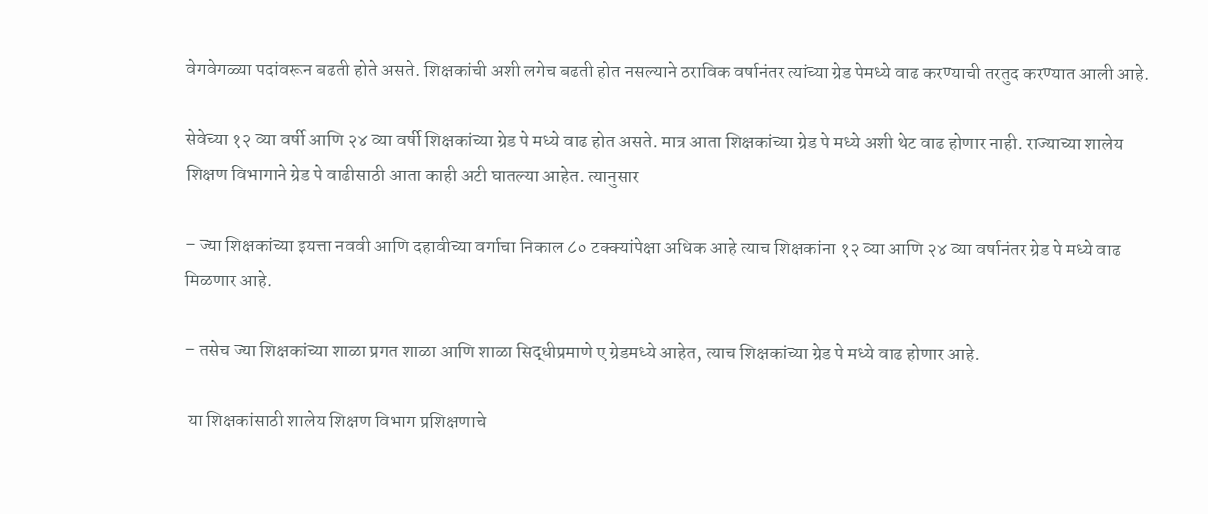वेगवेगळ्या पदांवरून बढती होते असते. शिक्षकांची अशी लगेच बढती होत नसल्याने ठराविक वर्षानंतर त्यांच्या ग्रेड पेमध्ये वाढ करण्याची तरतुद करण्यात आली आहे.

सेवेच्या १२ व्या वर्षी आणि २४ व्या वर्षी शिक्षकांच्या ग्रेड पे मध्ये वाढ होत असते. मात्र आता शिक्षकांच्या ग्रेड पे मध्ये अशी थेट वाढ होणार नाही. राज्याच्या शालेय शिक्षण विभागाने ग्रेड पे वाढीसाठी आता काही अटी घातल्या आहेत. त्यानुसार

– ज्या शिक्षकांच्या इयत्ता नववी आणि दहावीच्या वर्गाचा निकाल ८० टक्क्यांपेक्षा अधिक आहे त्याच शिक्षकांना १२ व्या आणि २४ व्या वर्षानंतर ग्रेड पे मध्ये वाढ मिळणार आहे.

– तसेच ज्या शिक्षकांच्या शाळा प्रगत शाळा आणि शाळा सिद्धीप्रमाणे ए ग्रेडमध्ये आहेत, त्याच शिक्षकांच्या ग्रेड पे मध्ये वाढ होणार आहे.

 या शिक्षकांसाठी शालेय शिक्षण विभाग प्रशिक्षणाचे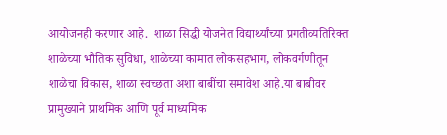आयोजनही करणार आहे.  शाळा सिद्धी योजनेत विद्यार्थ्यांच्या प्रगतीव्यतिरिक्त शाळेच्या भौतिक सुविधा, शाळेच्या कामात लोकसहभाग, लोकवर्गणीतून शाळेचा विकास, शाळा स्वच्छता अशा बाबींचा समावेश आहे.या बाबीवर प्रामुख्याने प्राथमिक आणि पूर्व माध्यमिक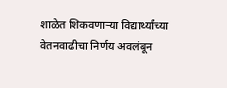शाळेत शिकवणाऱ्या विद्यार्थ्यांच्या वेतनवाढीचा निर्णय अवलंबून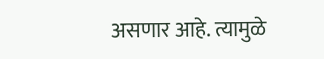असणार आहे. त्यामुळे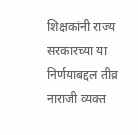शिक्षकांनी राज्य सरकारच्या या निर्णयाबद्दल तीव्र नाराजी व्यक्त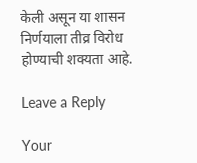केली असून या शासन निर्णयाला तीव्र विरोध होण्याची शक्यता आहे.

Leave a Reply

Your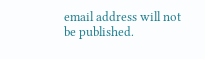email address will not be published.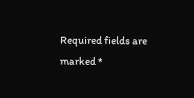Required fields are marked *